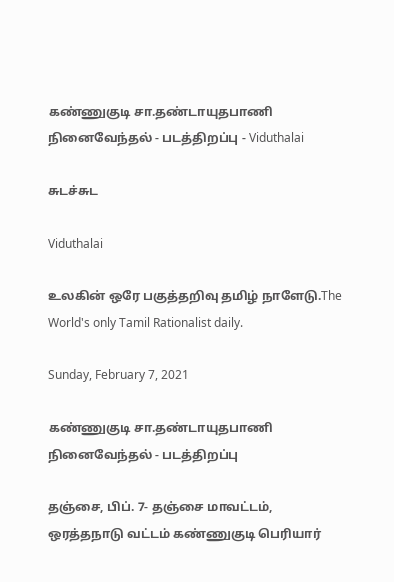கண்ணுகுடி சா.தண்டாயுதபாணி நினைவேந்தல் - படத்திறப்பு - Viduthalai

சுடச்சுட

Viduthalai

உலகின் ஒரே பகுத்தறிவு தமிழ் நாளேடு.The World's only Tamil Rationalist daily.

Sunday, February 7, 2021

கண்ணுகுடி சா.தண்டாயுதபாணி நினைவேந்தல் - படத்திறப்பு

தஞ்சை, பிப். 7- தஞ்சை மாவட்டம், ஒரத்தநாடு வட்டம் கண்ணுகுடி பெரியார்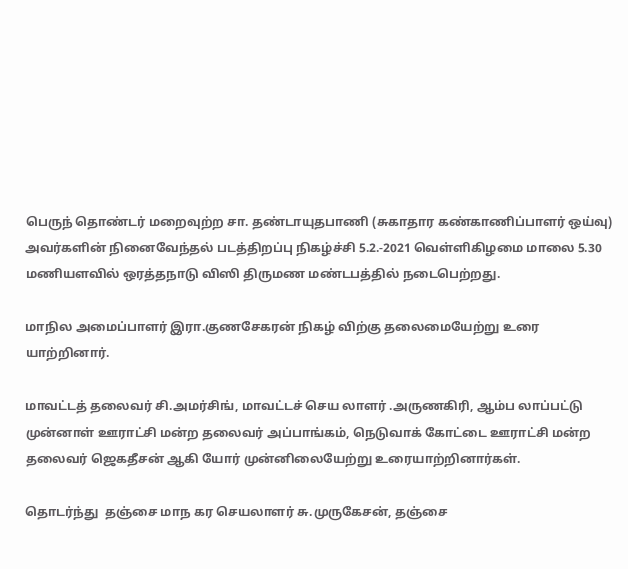பெருந் தொண்டர் மறைவுற்ற சா. தண்டாயுதபாணி (சுகாதார கண்காணிப்பாளர் ஒய்வு) அவர்களின் நினைவேந்தல் படத்திறப்பு நிகழ்ச்சி 5.2.-2021 வெள்ளிகிழமை மாலை 5.30 மணியளவில் ஒரத்தநாடு விஸி திருமண மண்டபத்தில் நடைபெற்றது.

மாநில அமைப்பாளர் இரா.குணசேகரன் நிகழ் விற்கு தலைமையேற்று உரை யாற்றினார்.

மாவட்டத் தலைவர் சி.அமர்சிங், மாவட்டச் செய லாளர் .அருணகிரி, ஆம்ப லாப்பட்டு முன்னாள் ஊராட்சி மன்ற தலைவர் அப்பாங்கம், நெடுவாக் கோட்டை ஊராட்சி மன்ற தலைவர் ஜெகதீசன் ஆகி யோர் முன்னிலையேற்று உரையாற்றினார்கள்.

தொடர்ந்து  தஞ்சை மாந கர செயலாளர் சு.முருகேசன், தஞ்சை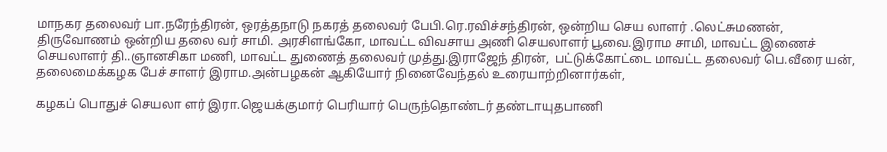மாநகர தலைவர் பா.நரேந்திரன், ஒரத்தநாடு நகரத் தலைவர் பேபி.ரெ.ரவிச்சந்திரன், ஒன்றிய செய லாளர் .லெட்சுமணன், திருவோணம் ஒன்றிய தலை வர் சாமி. அரசிளங்கோ, மாவட்ட விவசாய அணி செயலாளர் பூவை.இராம சாமி, மாவட்ட இணைச் செயலாளர் தி..ஞானசிகா மணி, மாவட்ட துணைத் தலைவர் முத்து.இராஜேந் திரன்,  பட்டுக்கோட்டை மாவட்ட தலைவர் பெ.வீரை யன், தலைமைக்கழக பேச் சாளர் இராம.அன்பழகன் ஆகியோர் நினைவேந்தல் உரையாற்றினார்கள்,

கழகப் பொதுச் செயலா ளர் இரா.ஜெயக்குமார் பெரியார் பெருந்தொண்டர் தண்டாயுதபாணி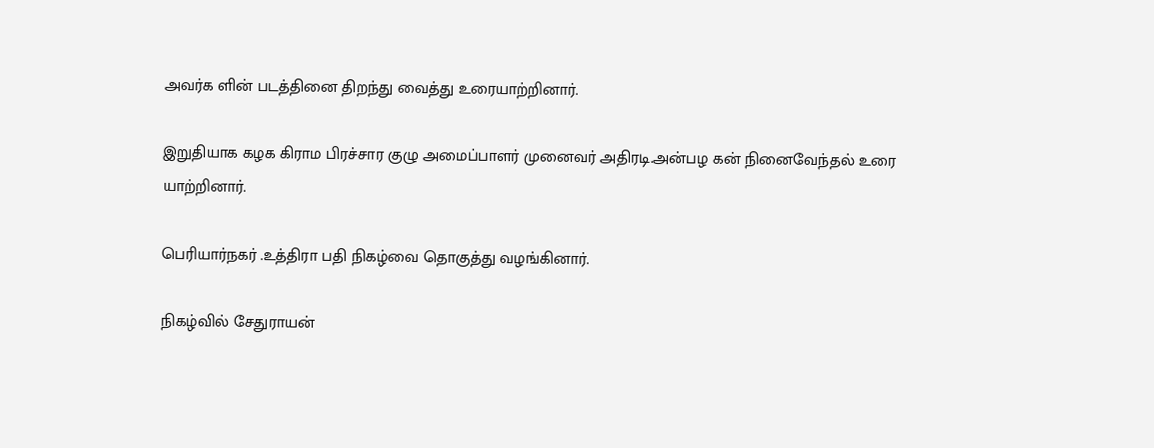அவர்க ளின் படத்தினை திறந்து வைத்து உரையாற்றினார்.

இறுதியாக கழக கிராம பிரச்சார குழு அமைப்பாளர் முனைவர் அதிரடி.அன்பழ கன் நினைவேந்தல் உரை யாற்றினார்.

பெரியார்நகர் .உத்திரா பதி நிகழ்வை தொகுத்து வழங்கினார்.

நிகழ்வில் சேதுராயன்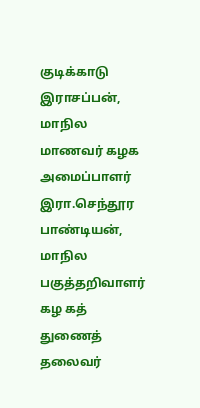குடிக்காடு இராசப்பன், மாநில மாணவர் கழக அமைப்பாளர் இரா.செந்தூர பாண்டியன், மாநில பகுத்தறிவாளர் கழ கத் துணைத் தலைவர்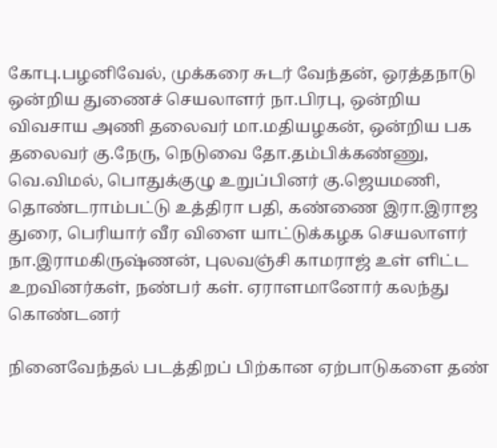கோபு.பழனிவேல், முக்கரை சுடர் வேந்தன், ஒரத்தநாடு ஒன்றிய துணைச் செயலாளர் நா.பிரபு, ஒன்றிய விவசாய அணி தலைவர் மா.மதியழகன், ஒன்றிய பக தலைவர் கு.நேரு, நெடுவை தோ.தம்பிக்கண்ணு, வெ.விமல், பொதுக்குழு உறுப்பினர் கு.ஜெயமணி, தொண்டராம்பட்டு உத்திரா பதி, கண்ணை இரா.இராஜ துரை, பெரியார் வீர விளை யாட்டுக்கழக செயலாளர் நா.இராமகிருஷ்ணன், புலவஞ்சி காமராஜ் உள் ளிட்ட உறவினர்கள், நண்பர் கள். ஏராளமானோர் கலந்து கொண்டனர்

நினைவேந்தல் படத்திறப் பிற்கான ஏற்பாடுகளை தண்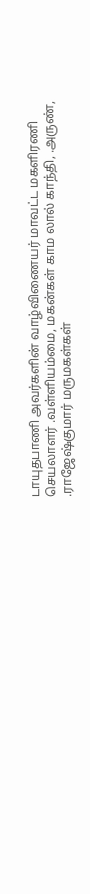டாயுதபாணி அவர்களின் வாழ்விணையர் மாவட்ட மகளிரணி செயலாளர் .வள்ளியம்மை, மகன்கள் காம லால் காந்தி, .அருண், .ராஜேஷ்குமார் மருமகள்கள்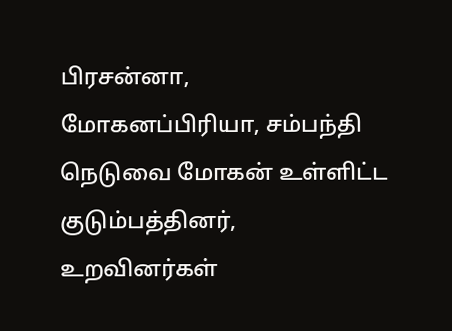பிரசன்னா, மோகனப்பிரியா, சம்பந்தி நெடுவை மோகன் உள்ளிட்ட குடும்பத்தினர், உறவினர்கள்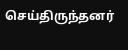செய்திருந்தனர்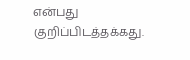என்பது குறிப்பிடத்தக்கது.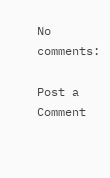No comments:

Post a Comment